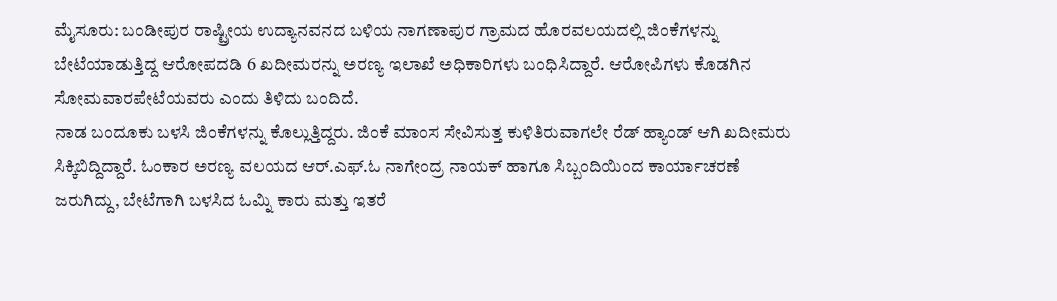ಮೈಸೂರು: ಬಂಡೀಪುರ ರಾಷ್ಟ್ರೀಯ ಉದ್ಯಾನವನದ ಬಳಿಯ ನಾಗಣಾಪುರ ಗ್ರಾಮದ ಹೊರವಲಯದಲ್ಲಿ ಜಿಂಕೆಗಳನ್ನು ಬೇಟೆಯಾಡುತ್ತಿದ್ದ ಆರೋಪದಡಿ 6 ಖದೀಮರನ್ನು ಅರಣ್ಯ ಇಲಾಖೆ ಅಧಿಕಾರಿಗಳು ಬಂಧಿಸಿದ್ದಾರೆ. ಆರೋಪಿಗಳು ಕೊಡಗಿನ ಸೋಮವಾರಪೇಟೆಯವರು ಎಂದು ತಿಳಿದು ಬಂದಿದೆ.
ನಾಡ ಬಂದೂಕು ಬಳಸಿ ಜಿಂಕೆಗಳನ್ನು ಕೊಲ್ಲುತ್ತಿದ್ದರು. ಜಿಂಕೆ ಮಾಂಸ ಸೇವಿಸುತ್ತ ಕುಳಿತಿರುವಾಗಲೇ ರೆಡ್ ಹ್ಯಾಂಡ್ ಆಗಿ ಖದೀಮರು ಸಿಕ್ಕಿಬಿದ್ದಿದ್ದಾರೆ. ಓಂಕಾರ ಅರಣ್ಯ ವಲಯದ ಆರ್.ಎಫ್.ಓ ನಾಗೇಂದ್ರ ನಾಯಕ್ ಹಾಗೂ ಸಿಬ್ಬಂದಿಯಿಂದ ಕಾರ್ಯಾಚರಣೆ ಜರುಗಿದ್ದು, ಬೇಟೆಗಾಗಿ ಬಳಸಿದ ಓಮ್ನಿ ಕಾರು ಮತ್ತು ಇತರೆ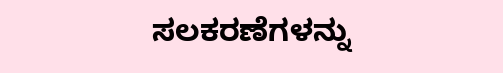ಸಲಕರಣೆಗಳನ್ನು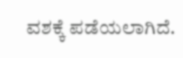ವಶಕ್ಕೆ ಪಡೆಯಲಾಗಿದೆ.